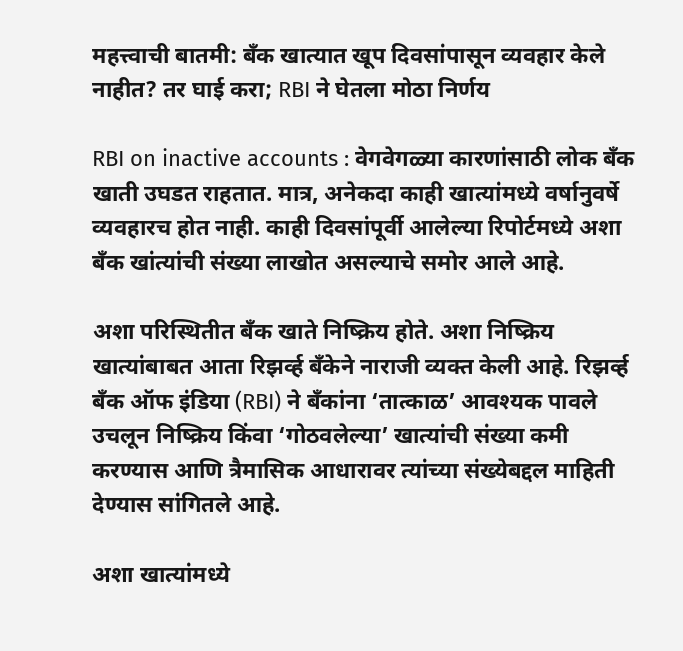महत्त्वाची बातमी: बँक खात्यात खूप दिवसांपासून व्यवहार केले नाहीत? तर घाई करा; RBI ने घेतला मोठा निर्णय

RBI on inactive accounts : वेगवेगळ्या कारणांसाठी लोक बँक खाती उघडत राहतात. मात्र, अनेकदा काही खात्यांमध्ये वर्षानुवर्षे व्यवहारच होत नाही. काही दिवसांपूर्वी आलेल्या रिपोर्टमध्ये अशा बँक खांत्यांची संख्या लाखोत असल्याचे समोर आले आहे.

अशा परिस्थितीत बँक खाते निष्क्रिय होते. अशा निष्क्रिय खात्यांबाबत आता रिझर्व्ह बँकेने नाराजी व्यक्त केली आहे. रिझर्व्ह बँक ऑफ इंडिया (RBI) ने बँकांना ‘तात्काळ’ आवश्यक पावले उचलून निष्क्रिय किंवा ‘गोठवलेल्या’ खात्यांची संख्या कमी करण्यास आणि त्रैमासिक आधारावर त्यांच्या संख्येबद्दल माहिती देण्यास सांगितले आहे.

अशा खात्यांमध्ये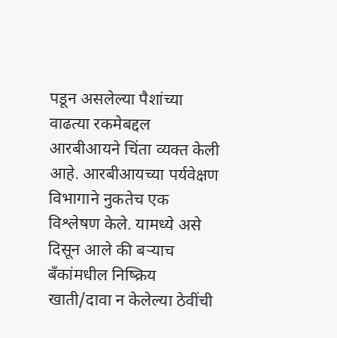पडून असलेल्या पैशांच्या वाढत्या रकमेबद्दल आरबीआयने चिंता व्यक्त केली आहे. आरबीआयच्या पर्यवेक्षण विभागाने नुकतेच एक विश्लेषण केले. यामध्ये असे दिसून आले की बऱ्याच बँकांमधील निष्क्रिय खाती/दावा न केलेल्या ठेवींची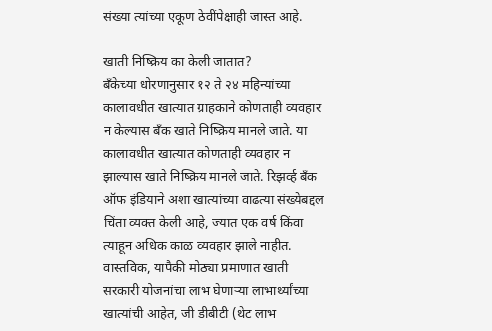संख्या त्यांच्या एकूण ठेवींपेक्षाही जास्त आहे.

खाती निष्क्रिय का केली जातात?
बँकेच्या धोरणानुसार १२ ते २४ महिन्यांच्या कालावधीत खात्यात ग्राहकाने कोणताही व्यवहार न केल्यास बँक खाते निष्क्रिय मानले जाते. या कालावधीत खात्यात कोणताही व्यवहार न झाल्यास खाते निष्क्रिय मानले जाते. रिझर्व्ह बँक ऑफ इंडियाने अशा खात्यांच्या वाढत्या संख्येबद्दल चिंता व्यक्त केली आहे, ज्यात एक वर्ष किंवा त्याहून अधिक काळ व्यवहार झाले नाहीत. वास्तविक, यापैकी मोठ्या प्रमाणात खाती सरकारी योजनांचा लाभ घेणाऱ्या लाभार्थ्यांच्या खात्यांची आहेत, जी डीबीटी (थेट लाभ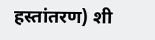हस्तांतरण) शी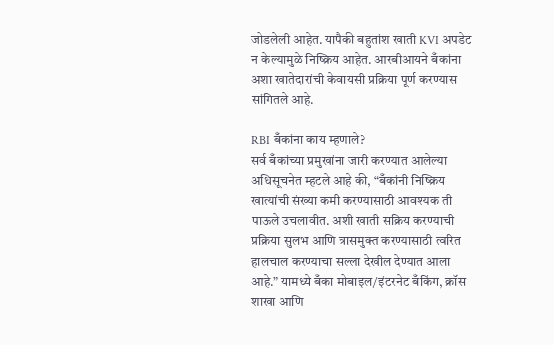जोडलेली आहेत. यापैकी बहुतांश खाती KVI अपडेट न केल्यामुळे निष्क्रिय आहेत. आरबीआयने बँकांना अशा खातेदारांची केवायसी प्रक्रिया पूर्ण करण्यास सांगितले आहे.

RBI बँकांना काय म्हणाले?
सर्व बँकांच्या प्रमुखांना जारी करण्यात आलेल्या अधिसूचनेत म्हटले आहे की, “बँकांनी निष्क्रिय खात्यांची संख्या कमी करण्यासाठी आवश्यक ती पाऊले उचलावीत. अशी खाती सक्रिय करण्याची प्रक्रिया सुलभ आणि त्रासमुक्त करण्यासाठी त्वरित हालचाल करण्याचा सल्ला देखील देण्यात आला आहे.” यामध्ये बँका मोबाइल/इंटरनेट बँकिंग, क्रॉस शाखा आणि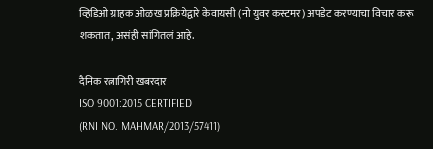व्हिडिओ ग्राहक ओळख प्रक्रियेद्वारे केवायसी (नो युवर कस्टमर) अपडेट करण्याचा विचार करू शकतात, असंही सांगितलं आहे.

दैनिक रत्नागिरी खबरदार
ISO 9001:2015 CERTIFIED
(RNI NO. MAHMAR/2013/57411)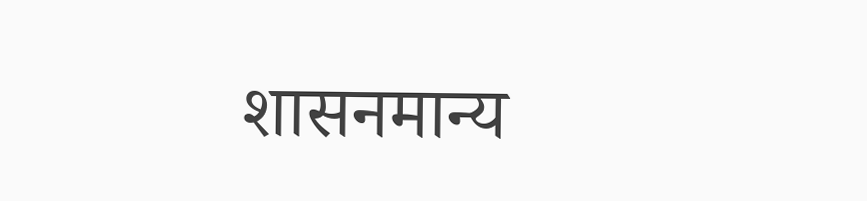शासनमान्य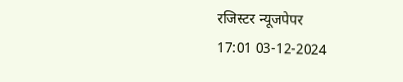रजिस्टर न्यूजपेपर
17:01 03-12-2024